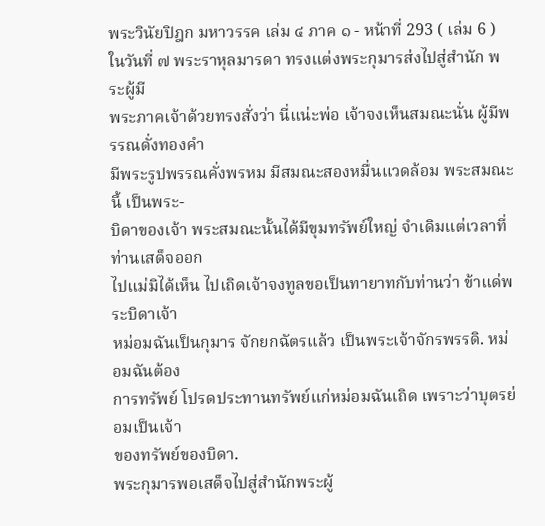พระวินัยปิฎก มหาวรรค เล่ม ๔ ภาค ๑ - หน้าที่ 293 ( เล่ม 6 )
ในวันที่ ๗ พระราหุลมารดา ทรงแต่งพระกุมารส่งไปสู่สำนัก พระผู้มี
พระภาคเจ้าด้วยทรงสั่งว่า นี่แน่ะพ่อ เจ้าจงเห็นสมณะนั่น ผู้มีพรรณดั่งทองคำ
มีพระรูปพรรณคั่งพรหม มีสมณะสองหมื่นแวดล้อม พระสมณะนี้ เป็นพระ-
บิดาของเจ้า พระสมณะนั้นได้มีขุมทรัพย์ใหญ่ จำเดิมแต่เวลาที่ท่านเสด็จออก
ไปแม่มิได้เห็น ไปเถิดเจ้าจงทูลขอเป็นทายาทกับท่านว่า ข้าแด่พระบิดาเจ้า
หม่อมฉันเป็นกุมาร จักยกฉัตรแล้ว เป็นพระเจ้าจักรพรรดิ. หม่อมฉันต้อง
การทรัพย์ โปรดประทานทรัพย์แก่หม่อมฉันเถิด เพราะว่าบุตรย่อมเป็นเจ้า
ของทรัพย์ของบิดา.
พระกุมารพอเสด็จไปสู่สำนักพระผู้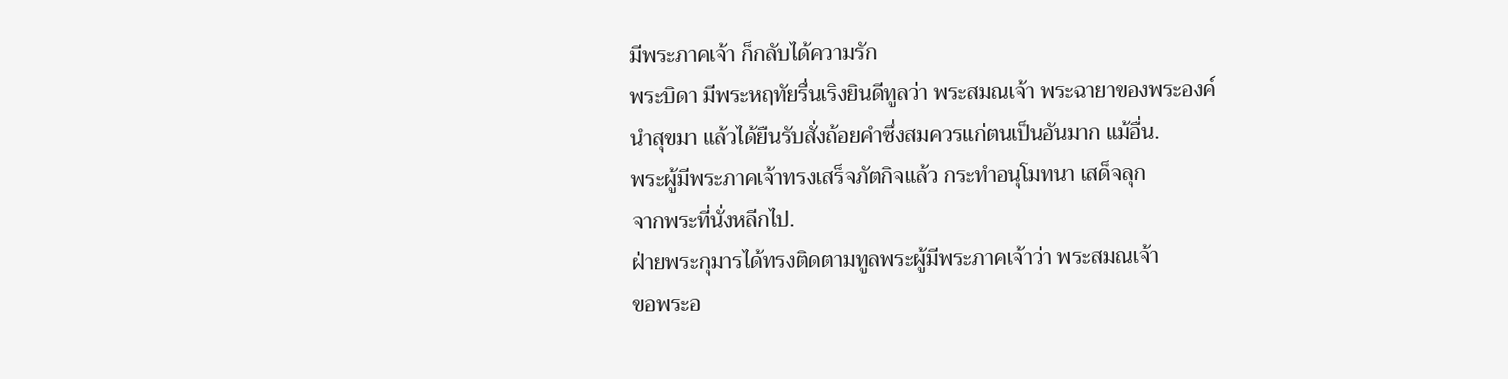มีพระภาคเจ้า ก็กลับได้ความรัก
พระบิดา มีพระหฤทัยรื่นเริงยินดีทูลว่า พระสมณเจ้า พระฉายาของพระองค์
นำสุขมา แล้วได้ยืนรับสั่งถ้อยคำซึ่งสมควรแก่ตนเป็นอันมาก แม้อื่น.
พระผู้มีพระภาคเจ้าทรงเสร็จภัตกิจแล้ว กระทำอนุโมทนา เสด็จลุก
จากพระที่นั่งหลีกไป.
ฝ่ายพระกุมารได้ทรงติดตามทูลพระผู้มีพระภาคเจ้าว่า พระสมณเจ้า
ขอพระอ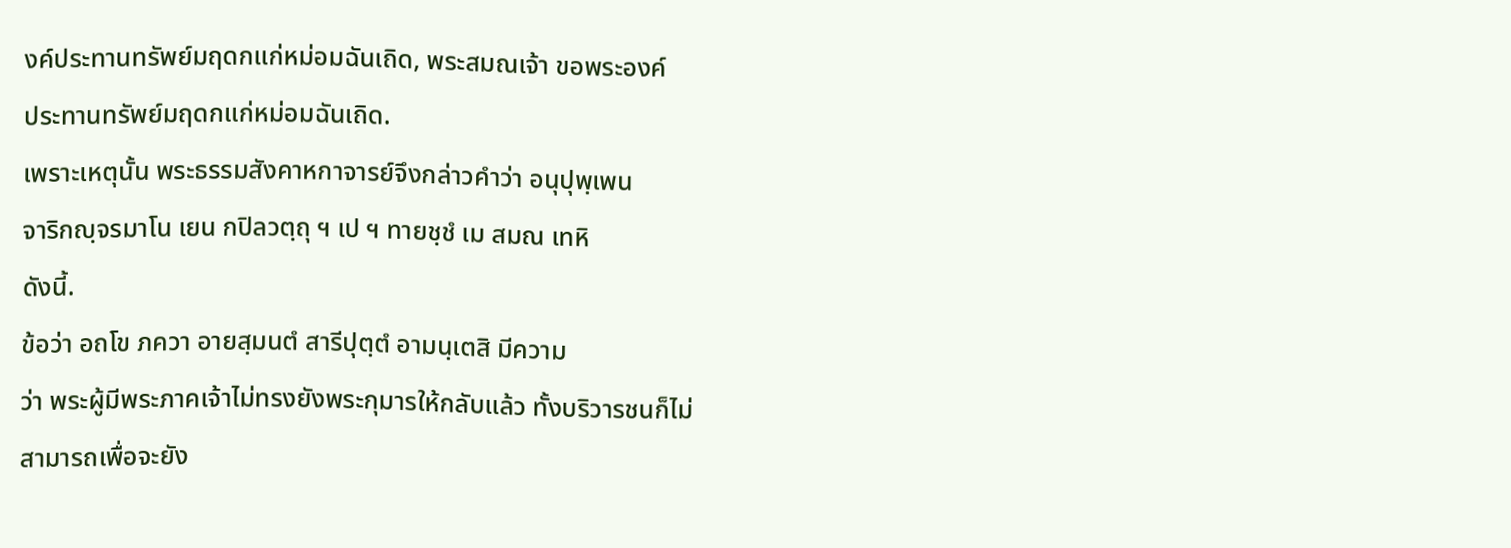งค์ประทานทรัพย์มฤดกแก่หม่อมฉันเถิด, พระสมณเจ้า ขอพระองค์
ประทานทรัพย์มฤดกแก่หม่อมฉันเถิด.
เพราะเหตุนั้น พระธรรมสังคาหกาจารย์จึงกล่าวคำว่า อนุปุพฺเพน
จาริกญฺจรมาโน เยน กปิลวตฺถุ ฯ เป ฯ ทายชฺชํ เม สมณ เทหิ
ดังนี้.
ข้อว่า อถโข ภควา อายสฺมนตํ สารีปุตฺตํ อามนฺเตสิ มีความ
ว่า พระผู้มีพระภาคเจ้าไม่ทรงยังพระกุมารให้กลับแล้ว ทั้งบริวารชนก็ไม่
สามารถเพื่อจะยัง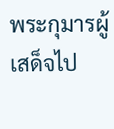พระกุมารผู้เสด็จไป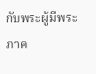กับพระผู้มีพระภาค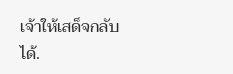เจ้าให้เสด็จกลับได้.